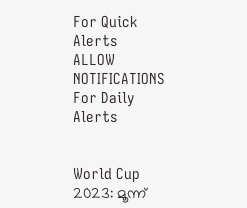For Quick Alerts
ALLOW NOTIFICATIONS
For Daily Alerts


World Cup 2023: മൂന്ന്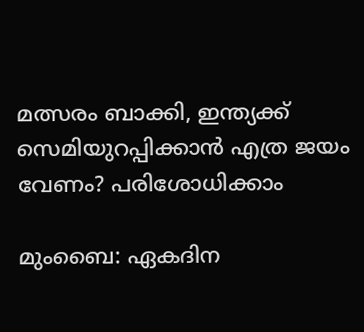മത്സരം ബാക്കി, ഇന്ത്യക്ക് സെമിയുറപ്പിക്കാന്‍ എത്ര ജയം വേണം? പരിശോധിക്കാം

മുംബൈ: ഏകദിന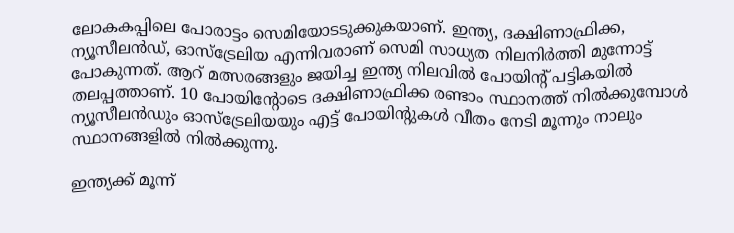ലോകകപ്പിലെ പോരാട്ടം സെമിയോടടുക്കുകയാണ്. ഇന്ത്യ, ദക്ഷിണാഫ്രിക്ക, ന്യൂസീലന്‍ഡ്, ഓസ്‌ട്രേലിയ എന്നിവരാണ് സെമി സാധ്യത നിലനിര്‍ത്തി മുന്നോട്ട് പോകുന്നത്. ആറ് മത്സരങ്ങളും ജയിച്ച ഇന്ത്യ നിലവില്‍ പോയിന്റ് പട്ടികയില്‍ തലപ്പത്താണ്. 10 പോയിന്റോടെ ദക്ഷിണാഫ്രിക്ക രണ്ടാം സ്ഥാനത്ത് നില്‍ക്കുമ്പോള്‍ ന്യൂസീലന്‍ഡും ഓസ്‌ട്രേലിയയും എട്ട് പോയിന്റുകള്‍ വീതം നേടി മൂന്നും നാലും സ്ഥാനങ്ങളില്‍ നില്‍ക്കുന്നു.

ഇന്ത്യക്ക് മൂന്ന്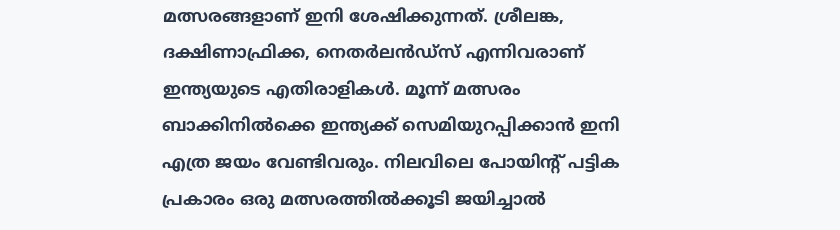മത്സരങ്ങളാണ് ഇനി ശേഷിക്കുന്നത്. ശ്രീലങ്ക, ദക്ഷിണാഫ്രിക്ക, നെതര്‍ലന്‍ഡ്‌സ് എന്നിവരാണ് ഇന്ത്യയുടെ എതിരാളികള്‍. മൂന്ന് മത്സരം ബാക്കിനില്‍ക്കെ ഇന്ത്യക്ക് സെമിയുറപ്പിക്കാന്‍ ഇനി എത്ര ജയം വേണ്ടിവരും. നിലവിലെ പോയിന്റ് പട്ടിക പ്രകാരം ഒരു മത്സരത്തില്‍ക്കൂടി ജയിച്ചാല്‍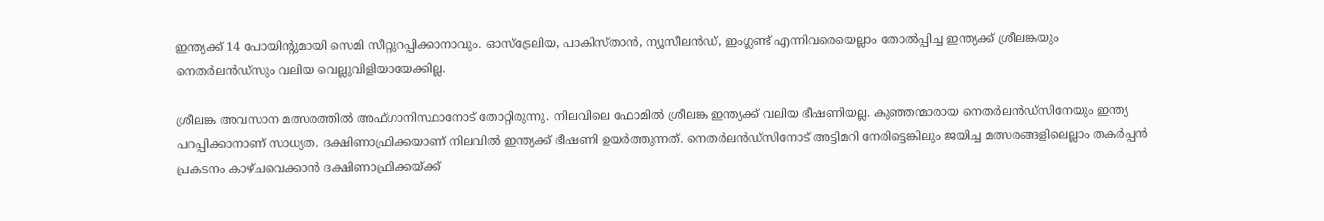ഇന്ത്യക്ക് 14 പോയിന്റുമായി സെമി സീറ്റുറപ്പിക്കാനാവും. ഓസ്‌ട്രേലിയ, പാകിസ്താന്‍, ന്യൂസീലന്‍ഡ്, ഇംഗ്ലണ്ട് എന്നിവരെയെല്ലാം തോല്‍പ്പിച്ച ഇന്ത്യക്ക് ശ്രീലങ്കയും നെതര്‍ലന്‍ഡ്‌സും വലിയ വെല്ലുവിളിയായേക്കില്ല.

ശ്രീലങ്ക അവസാന മത്സരത്തില്‍ അഫ്ഗാനിസ്ഥാനോട് തോറ്റിരുന്നു. നിലവിലെ ഫോമില്‍ ശ്രീലങ്ക ഇന്ത്യക്ക് വലിയ ഭീഷണിയല്ല. കുഞ്ഞന്മാരായ നെതര്‍ലന്‍ഡ്‌സിനേയും ഇന്ത്യ പറപ്പിക്കാനാണ് സാധ്യത. ദക്ഷിണാഫ്രിക്കയാണ് നിലവില്‍ ഇന്ത്യക്ക് ഭീഷണി ഉയര്‍ത്തുന്നത്. നെതര്‍ലന്‍ഡ്‌സിനോട് അട്ടിമറി നേരിട്ടെങ്കിലും ജയിച്ച മത്സരങ്ങളിലെല്ലാം തകര്‍പ്പന്‍ പ്രകടനം കാഴ്ചവെക്കാന്‍ ദക്ഷിണാഫ്രിക്കയ്ക്ക്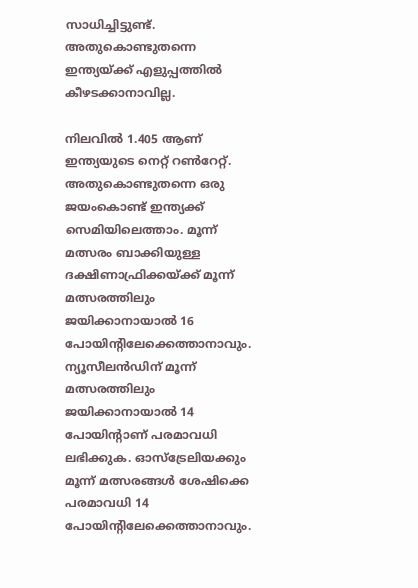സാധിച്ചിട്ടുണ്ട്. അതുകൊണ്ടുതന്നെ ഇന്ത്യയ്ക്ക് എളുപ്പത്തില്‍ കീഴടക്കാനാവില്ല.

നിലവില്‍ 1.405 ആണ് ഇന്ത്യയുടെ നെറ്റ് റണ്‍റേറ്റ്. അതുകൊണ്ടുതന്നെ ഒരു ജയംകൊണ്ട് ഇന്ത്യക്ക് സെമിയിലെത്താം. മൂന്ന് മത്സരം ബാക്കിയുള്ള ദക്ഷിണാഫ്രിക്കയ്ക്ക് മൂന്ന് മത്സരത്തിലും ജയിക്കാനായാല്‍ 16 പോയിന്റിലേക്കെത്താനാവും. ന്യൂസീലന്‍ഡിന് മൂന്ന് മത്സരത്തിലും ജയിക്കാനായാല്‍ 14 പോയിന്റാണ് പരമാവധി ലഭിക്കുക. ഓസ്‌ട്രേലിയക്കും മൂന്ന് മത്സരങ്ങള്‍ ശേഷിക്കെ പരമാവധി 14 പോയിന്റിലേക്കെത്താനാവും.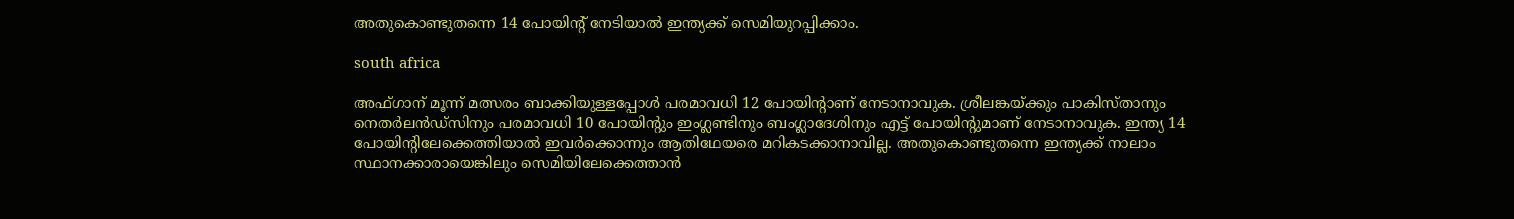അതുകൊണ്ടുതന്നെ 14 പോയിന്റ് നേടിയാല്‍ ഇന്ത്യക്ക് സെമിയുറപ്പിക്കാം.

south africa

അഫ്ഗാന് മൂന്ന് മത്സരം ബാക്കിയുള്ളപ്പോള്‍ പരമാവധി 12 പോയിന്റാണ് നേടാനാവുക. ശ്രീലങ്കയ്ക്കും പാകിസ്താനും നെതര്‍ലന്‍ഡ്‌സിനും പരമാവധി 10 പോയിന്റും ഇംഗ്ലണ്ടിനും ബംഗ്ലാദേശിനും എട്ട് പോയിന്റുമാണ് നേടാനാവുക. ഇന്ത്യ 14 പോയിന്റിലേക്കെത്തിയാല്‍ ഇവര്‍ക്കൊന്നും ആതിഥേയരെ മറികടക്കാനാവില്ല. അതുകൊണ്ടുതന്നെ ഇന്ത്യക്ക് നാലാം സ്ഥാനക്കാരായെങ്കിലും സെമിയിലേക്കെത്താന്‍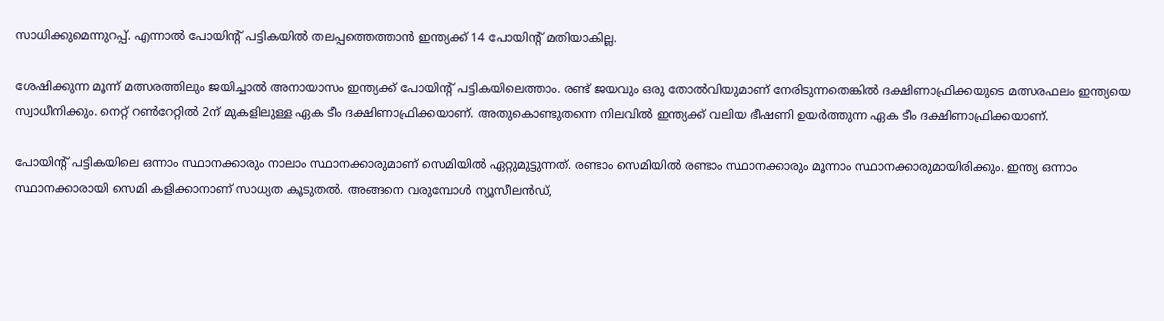സാധിക്കുമെന്നുറപ്പ്. എന്നാല്‍ പോയിന്റ് പട്ടികയില്‍ തലപ്പത്തെത്താന്‍ ഇന്ത്യക്ക് 14 പോയിന്റ് മതിയാകില്ല.

ശേഷിക്കുന്ന മൂന്ന് മത്സരത്തിലും ജയിച്ചാല്‍ അനായാസം ഇന്ത്യക്ക് പോയിന്റ് പട്ടികയിലെത്താം. രണ്ട് ജയവും ഒരു തോല്‍വിയുമാണ് നേരിടുന്നതെങ്കില്‍ ദക്ഷിണാഫ്രിക്കയുടെ മത്സരഫലം ഇന്ത്യയെ സ്വാധീനിക്കും. നെറ്റ് റണ്‍റേറ്റില്‍ 2ന് മുകളിലുള്ള ഏക ടീം ദക്ഷിണാഫ്രിക്കയാണ്. അതുകൊണ്ടുതന്നെ നിലവില്‍ ഇന്ത്യക്ക് വലിയ ഭീഷണി ഉയര്‍ത്തുന്ന ഏക ടീം ദക്ഷിണാഫ്രിക്കയാണ്.

പോയിന്റ് പട്ടികയിലെ ഒന്നാം സ്ഥാനക്കാരും നാലാം സ്ഥാനക്കാരുമാണ് സെമിയില്‍ ഏറ്റുമുട്ടുന്നത്. രണ്ടാം സെമിയില്‍ രണ്ടാം സ്ഥാനക്കാരും മൂന്നാം സ്ഥാനക്കാരുമായിരിക്കും. ഇന്ത്യ ഒന്നാം സ്ഥാനക്കാരായി സെമി കളിക്കാനാണ് സാധ്യത കൂടുതല്‍. അങ്ങനെ വരുമ്പോള്‍ ന്യൂസീലന്‍ഡ്,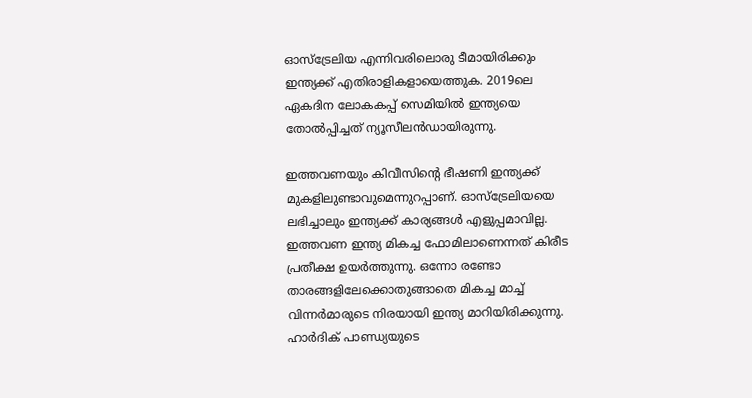ഓസ്‌ട്രേലിയ എന്നിവരിലൊരു ടീമായിരിക്കും ഇന്ത്യക്ക് എതിരാളികളായെത്തുക. 2019ലെ ഏകദിന ലോകകപ്പ് സെമിയില്‍ ഇന്ത്യയെ തോല്‍പ്പിച്ചത് ന്യൂസീലന്‍ഡായിരുന്നു.

ഇത്തവണയും കിവീസിന്റെ ഭീഷണി ഇന്ത്യക്ക് മുകളിലുണ്ടാവുമെന്നുറപ്പാണ്. ഓസ്‌ട്രേലിയയെ ലഭിച്ചാലും ഇന്ത്യക്ക് കാര്യങ്ങള്‍ എളുപ്പമാവില്ല. ഇത്തവണ ഇന്ത്യ മികച്ച ഫോമിലാണെന്നത് കിരീട പ്രതീക്ഷ ഉയര്‍ത്തുന്നു. ഒന്നോ രണ്ടോ താരങ്ങളിലേക്കൊതുങ്ങാതെ മികച്ച മാച്ച് വിന്നര്‍മാരുടെ നിരയായി ഇന്ത്യ മാറിയിരിക്കുന്നു. ഹാര്‍ദിക് പാണ്ഡ്യയുടെ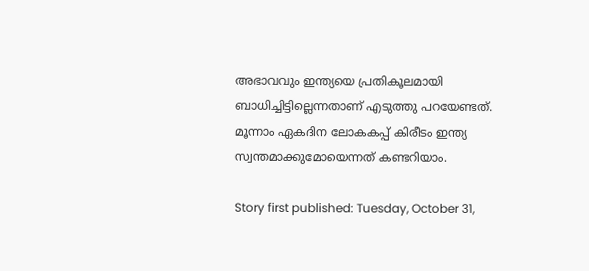അഭാവവും ഇന്ത്യയെ പ്രതികൂലമായി ബാധിച്ചിട്ടില്ലെന്നതാണ് എടുത്തു പറയേണ്ടത്. മൂന്നാം ഏകദിന ലോകകപ്പ് കിരീടം ഇന്ത്യ സ്വന്തമാക്കുമോയെന്നത് കണ്ടറിയാം.

Story first published: Tuesday, October 31,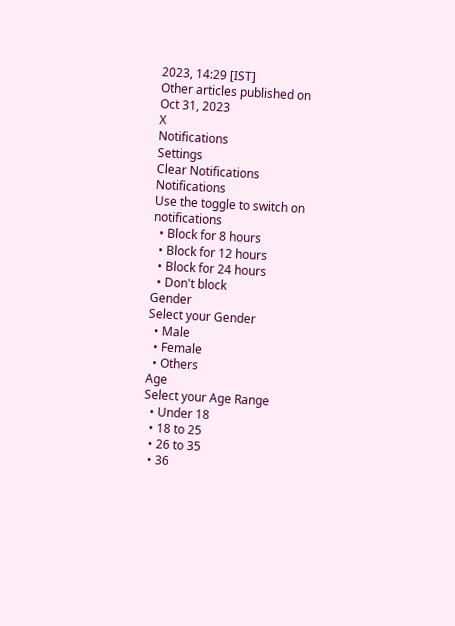2023, 14:29 [IST]
Other articles published on Oct 31, 2023
X
Notifications
Settings
Clear Notifications
Notifications
Use the toggle to switch on notifications
  • Block for 8 hours
  • Block for 12 hours
  • Block for 24 hours
  • Don't block
Gender
Select your Gender
  • Male
  • Female
  • Others
Age
Select your Age Range
  • Under 18
  • 18 to 25
  • 26 to 35
  • 36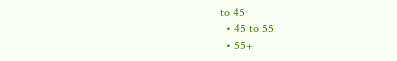to 45
  • 45 to 55
  • 55+